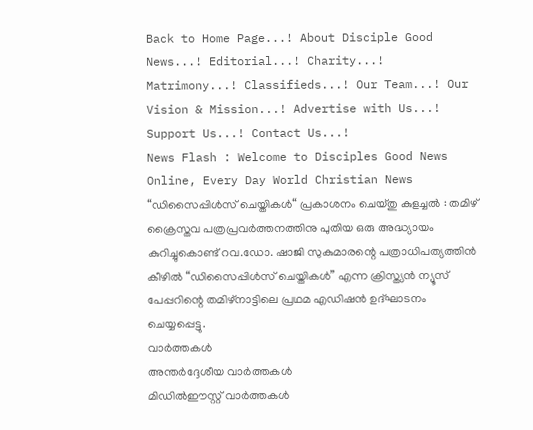Back to Home Page...! About Disciple Good News...! Editorial...! Charity...! Matrimony...! Classifieds...! Our Team...! Our Vision & Mission...! Advertise with Us...! Support Us...! Contact Us...!
News Flash : Welcome to Disciples Good News Online, Every Day World Christian News  “ഡിസൈപ്പിള്‍സ് ചെയ്തികള്‍“ പ്രകാശനം ചെയ്തു കുളച്ചല്‍ : തമിഴ് ക്രൈസ്തവ പത്രപ്രവര്‍ത്തനത്തിനു പുതിയ ഒരു അദ്ധ്യായം കുറിച്ചുകൊണ്ട് റവ.ഡോ. ഷാജി സുകുമാരന്റെ പത്രാധിപത്യത്തിന്‍ കീഴില്‍ “ഡിസൈപ്പിള്‍സ് ചെയ്തികള്‍” എന്ന ക്രിസ്ത്യന്‍ ന്യൂസ് പേപ്പറിന്റെ തമിഴ്നാട്ടിലെ പ്രഥമ എഡിഷന്‍ ഉദ്ഘാടനം ചെയ്യപ്പെട്ടു.
വാര്‍ത്തകള്‍
അന്തര്‍ദ്ദേശീയ വാര്‍ത്തകള്‍
മിഡില്‍ഈസ്റ്റ് വാര്‍ത്തകള്‍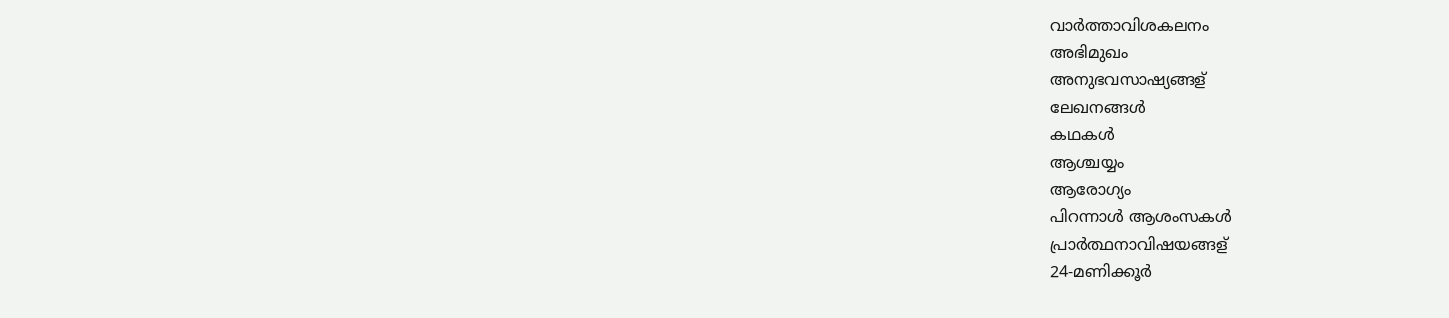വാര്‍ത്താവിശകലനം
അഭിമുഖം
അനുഭവസാഷ്യങ്ങള്
ലേഖനങ്ങള്‍
കഥകള്‍
ആശ്ചയ്യം
ആരോഗ്യം
പിറന്നാള്‍ ആശംസകള്‍
പ്രാര്‍ത്ഥനാവിഷയങ്ങള്
24-മണിക്കൂര്‍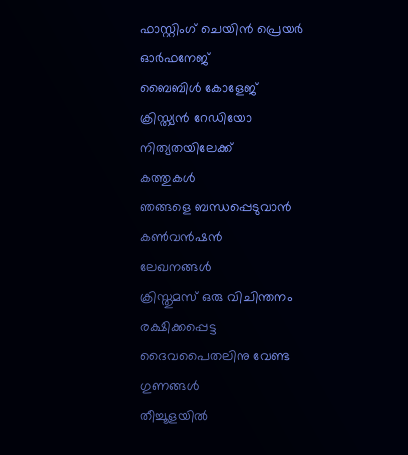ഫാസ്റ്റിംഗ് ചെയിന്‍ പ്രെയര്‍
ഓര്‍ഫനേജ്
ബൈബിള്‍ കോളേജ്
ക്രിസ്ത്യന്‍ റേഡിയോ
നിത്യതയിലേക്ക്
കത്തുകള്‍
ഞങ്ങളെ ബന്ധപ്പെടുവാന്‍
കണ്‍വന്‍ഷന്‍
ലേഖനങ്ങള്‍
ക്രിസ്തുമസ് ഒരു വിചിന്തനം
രക്ഷിക്കപ്പെട്ട ദൈവപൈതലിനു വേണ്ട ഗുണങ്ങള്‍
തീച്ചൂളയില്‍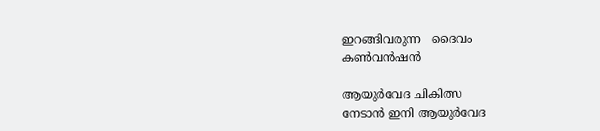ഇറങ്ങിവരുന്ന   ദൈവം
കണ്‍വന്‍ഷന്‍

ആയുര്‍വേദ ചികിത്സ
നേടാന്‍ ഇനി ആയുര്‍വേദ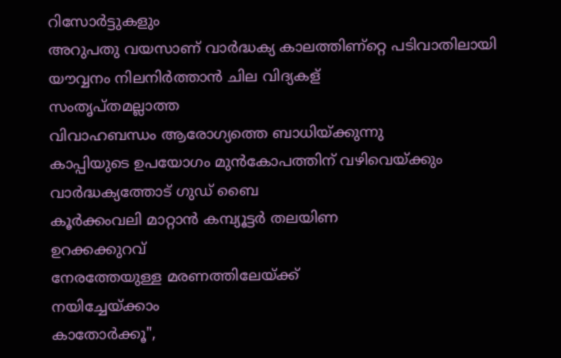റിസോര്‍ട്ടുകളും
അറുപതു വയസാണ്‌ വാര്‍ദ്ധക്യ കാലത്തിണ്റ്റെ പടിവാതിലായി
യൗവ്വനം നിലനിര്‍ത്താന്‍ ചില വിദ്യകള്
സംതൃപ്‌തമല്ലാത്ത
വിവാഹബന്ധം ആരോഗ്യത്തെ ബാധിയ്‌ക്കുന്നു
കാപ്പിയുടെ ഉപയോഗം മുന്‍കോപത്തിന്‌ വഴിവെയ്‌ക്കും
വാര്‍ദ്ധക്യത്തോട് ഗുഡ് ബൈ
കൂര്‍ക്കംവലി മാറ്റാന്‍ കമ്പ്യൂട്ടര്‍ തലയിണ
ഉറക്കക്കുറവ്‌
നേരത്തേയുള്ള മരണത്തിലേയ്‌ക്ക്
നയിച്ചേയ്‌ക്കാം
കാതോര്‍ക്കൂ",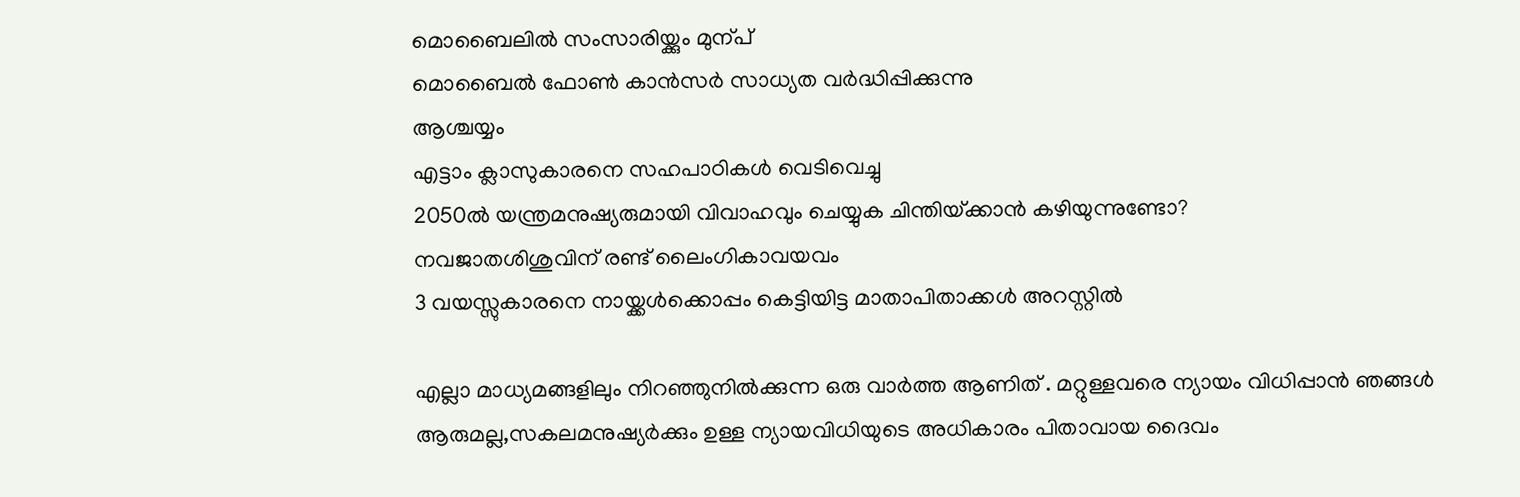മൊബൈലില്‍ സംസാരിയ്ക്കും മുന്പ്
മൊബൈല്‍ ഫോണ്‍ കാന്‍സര്‍ സാധ്യത വര്‍ദ്ധിപ്പിക്കുന്നു
ആശ്ചയ്യം
എട്ടാം ക്ലാസുകാരനെ സഹപാഠികള്‍ വെടിവെച്ചു
2050ല്‍ യന്ത്രമനുഷ്യരുമായി വിവാഹവും ചെയ്യുക ചിന്തിയ്‌ക്കാന്‍ കഴിയുന്നുണ്ടോ?
നവജാതശിശുവിന്‌ രണ്ട്‌ ലൈംഗികാവയവം
3 വയസ്സുകാരനെ നായ്ക്കള്‍ക്കൊപ്പം കെട്ടിയിട്ട മാതാപിതാക്കള്‍ അറസ്റ്റില്‍

എല്ലാ മാധ്യമങ്ങളിലും നിറഞ്ഞുനില്‍ക്കുന്ന ഒരു വാര്‍ത്ത ആണിത് . മറ്റുള്ളവരെ ന്യായം വിധിപ്പാന്‍ ഞങ്ങള്‍ ആരുമല്ല,സകലമനുഷ്യര്‍ക്കും ഉള്ള ന്യായവിധിയുടെ അധികാരം പിതാവായ ദൈവം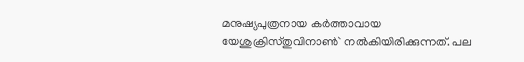മനുഷ്യപുത്രനായ കര്‍ത്താവായ യേശുക്രിസ്തുവിനാണ്‍` നല്‍കിയിരിക്കുന്നത്. പല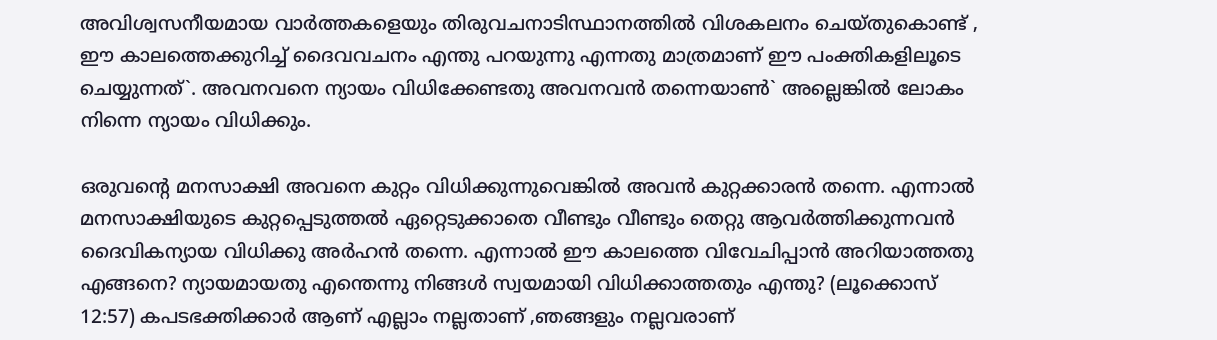അവിശ്വസനീയമായ വാര്‍ത്തകളെയും തിരുവചനാടിസ്ഥാനത്തില്‍ വിശകലനം ചെയ്തുകൊണ്ട് , ഈ കാലത്തെക്കുറിച്ച് ദൈവവചനം എന്തു പറയുന്നു എന്നതു മാത്രമാണ് ഈ പംക്തികളിലൂടെ ചെയ്യുന്നത്`. അവനവനെ ന്യായം വിധിക്കേണ്ടതു അവനവന്‍ തന്നെയാണ്‍` അല്ലെങ്കില്‍ ലോകം നിന്നെ ന്യായം വിധിക്കും‍.

ഒരുവന്റെ മനസാക്ഷി അവനെ കുറ്റം വിധിക്കുന്നുവെങ്കില്‍ അവന്‍ കുറ്റക്കാരന്‍ തന്നെ. എന്നാല്‍ മനസാക്ഷിയുടെ കുറ്റപ്പെടുത്തല്‍ ഏറ്റെടുക്കാതെ വീണ്ടും വീണ്ടും തെറ്റു ആവര്‍ത്തിക്കുന്നവന്‍ ദൈവികന്യായ വിധിക്കു അര്‍ഹന്‍ തന്നെ. എന്നാല്‍ ഈ കാലത്തെ വിവേചിപ്പാന്‍ അറിയാത്തതു എങ്ങനെ? ന്യായമായതു എന്തെന്നു നിങ്ങള്‍ സ്വയമായി വിധിക്കാത്തതും എന്തു? (ലൂക്കൊസ് 12:57) കപടഭക്തിക്കാര്‍ ആണ് എല്ലാം നല്ലതാണ് ,ഞങ്ങളും നല്ലവരാണ്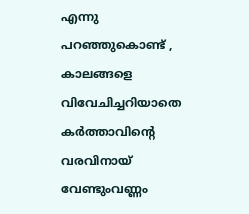എന്നു പറഞ്ഞുകൊണ്ട് , കാലങ്ങളെ വിവേചിച്ചറിയാതെ കര്‍ത്താവിന്റെ വരവിനായ് വേണ്ടുംവണ്ണം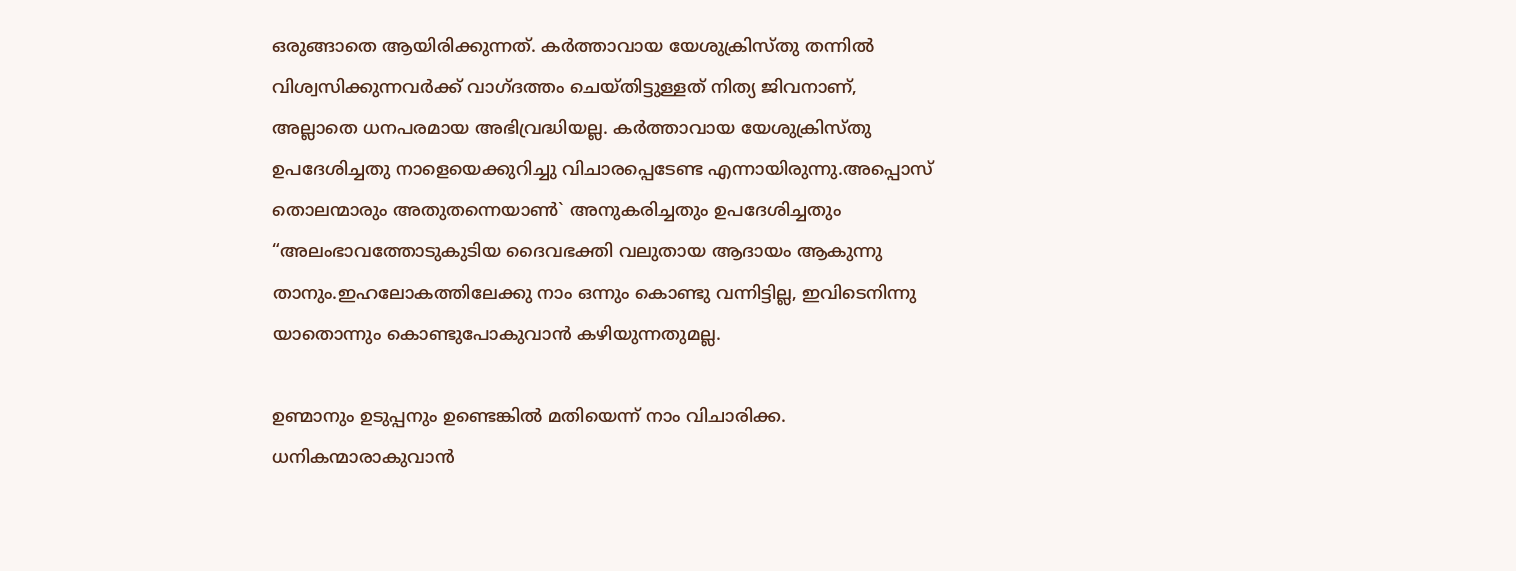ഒരുങ്ങാതെ ആയിരിക്കുന്നത്. കര്‍ത്താവായ യേശുക്രിസ്തു തന്നില്‍ വിശ്വസിക്കുന്നവര്‍ക്ക് വാഗ്ദത്തം ചെയ്തിട്ടുള്ളത് നിത്യ ജിവനാണ്, അല്ലാതെ ധനപരമായ അഭിവ്രദ്ധിയല്ല. കര്‍ത്താവായ യേശുക്രിസ്തു ഉപദേശിച്ചതു നാളെയെക്കുറിച്ചു വിചാരപ്പെടേണ്ട എന്നായിരുന്നു.അപ്പൊസ് തൊലന്മാരും അതുതന്നെയാണ്‍` അനുകരിച്ചതും ഉപദേശിച്ചതും “അലംഭാവത്തോടുകുടിയ ദൈവഭക്തി വലുതായ ആദായം ആകുന്നു താനും.ഇഹലോകത്തിലേക്കു നാം ഒന്നും കൊണ്ടു വന്നിട്ടില്ല, ഇവിടെനിന്നു യാതൊന്നും കൊണ്ടുപോകുവാന്‍ കഴിയുന്നതുമല്ല.

ഉണ്മാനും ഉടുപ്പനും ഉണ്ടെങ്കില്‍ മതിയെന്ന് നാം വിചാരിക്ക. ധനികന്മാരാകുവാന്‍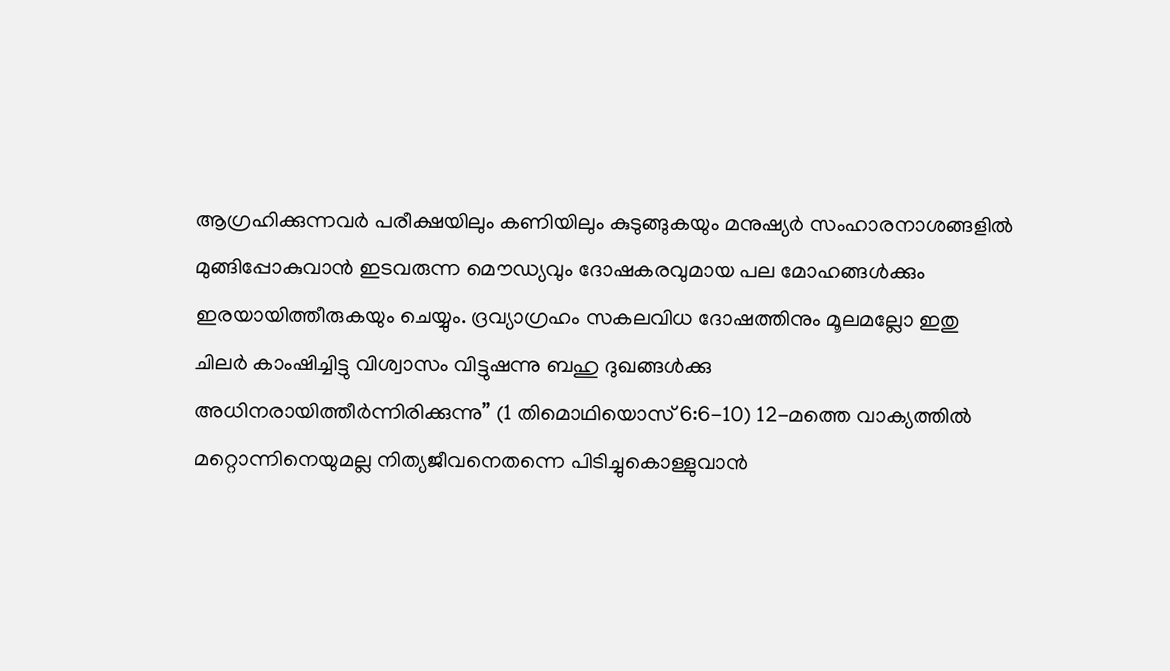ആഗ്രഹിക്കുന്നവര്‍ പരീക്ഷയിലും കണിയിലും കുടുങ്ങുകയും മനുഷ്യര്‍ സംഹാരനാശങ്ങളില്‍
മുങ്ങിപ്പോകുവാന്‍ ഇടവരുന്ന മൌഡ്യവും ദോഷകരവുമായ പല മോഹങ്ങള്‍ക്കും ഇരയായിത്തീരുകയും ചെയ്യും. ദ്രവ്യാഗ്രഹം സകലവിധ ദോഷത്തിനും മൂലമല്ലോ ഇതു ചിലര്‍ കാംഷിച്ചിട്ടു വിശ്വാസം വിട്ടുഷന്നു ബഹു ദുഖങ്ങള്‍ക്കു അധിനരായിത്തീര്‍ന്നിരിക്കുന്നു” (1 തിമൊഥിയൊസ് 6:6-10) 12-മത്തെ വാക്യത്തില്‍ മറ്റൊന്നിനെയുമല്ല നിത്യജീവനെതന്നെ പിടിച്ചുകൊള്ളുവാന്‍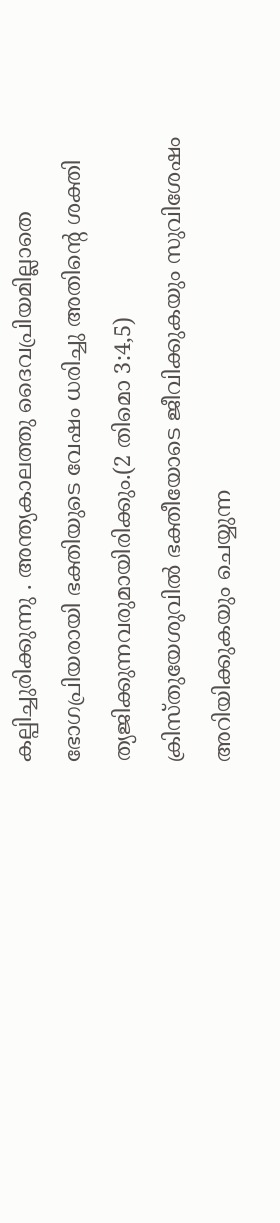കല്പിച്ചുരിക്കുന്നു . അന്ത്യകാലത്തു ദൈവപ്രിയമില്ലാതെ ഭോഗപ്രിയരായി ഭക്തിയുടെ വേഷം ധരിച്ചു അതിന്റെ ശക്തി  ത്യജിക്കുന്നവരുമായിരിക്കും.(2 തിമൊ 3:4,5) ക്രിസ്തുയേശുവില്‍ ഭക്തീയോടെ ജീവിക്കുകയും സുവിശേഷം
അറിയിക്കുകയും ചെയ്യുന്ന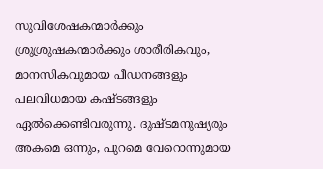സുവിശേഷകന്മാര്‍ക്കും ശ്രുശ്രുഷകന്മാര്‍ക്കും ശാരീരികവും, മാനസികവുമായ പീഡനങ്ങളും പലവിധമായ കഷ്ടങ്ങളും ഏല്‍ക്കെണ്ടിവരുന്നു. ദുഷ്ടമനുഷ്യരും അകമെ ഒന്നും, പുറമെ വേറൊന്നുമായ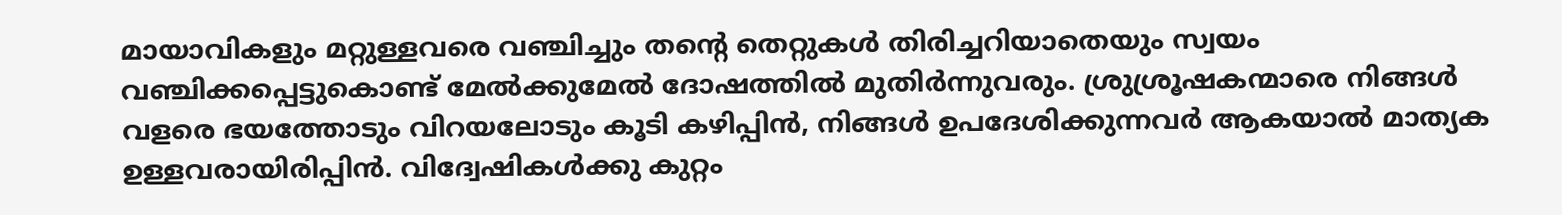മായാവികളും മറ്റുള്ളവരെ വഞ്ചിച്ചും തന്റെ തെറ്റുകള്‍ തിരിച്ചറിയാതെയും സ്വയം വഞ്ചിക്കപ്പെട്ടുകൊണ്ട് മേല്‍ക്കുമേല്‍ ദോഷത്തില്‍ മുതിര്‍ന്നുവരും. ശ്രുശ്രൂഷകന്മാരെ നിങ്ങള്‍ വളരെ ഭയത്തോടും വിറയലോടും കൂടി കഴിപ്പിന്‍, നിങ്ങള്‍ ഉപദേശിക്കുന്നവര്‍ ആകയാല്‍ മാത്യക ഉള്ളവരായിരിപ്പിന്‍. വിദ്വേഷികള്‍ക്കു കുറ്റം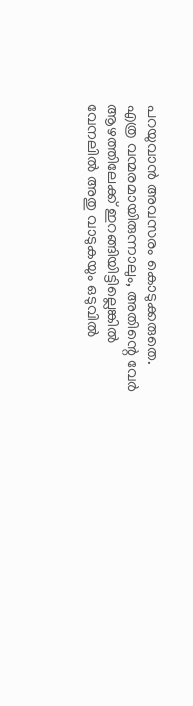പറയുവാന്‍ അവസരം കൊടുക്കരുതെ. എത്ര വന്മരമായിരുന്നാലും, അതിന്റെ വേര്‍ ആഴത്തിലേക്ക് ഇറങ്ങിയിട്ടില്ലെങ്കില്‍ വേനലില്‍ അതു വാടുകയും ഒടുവില്‍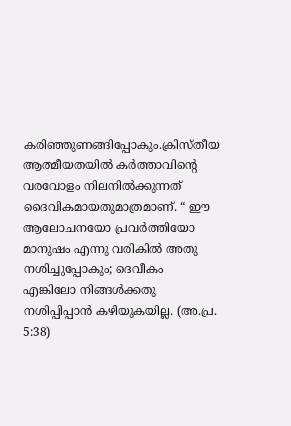കരിഞ്ഞുണങ്ങിപ്പോകും.ക്രിസ്തീയ ആത്മീയതയില്‍ കര്‍ത്താവിന്റെ വരവോളം നിലനില്‍ക്കുന്നത് ദൈവികമായതുമാത്രമാണ്. “ ഈ ആലോചനയോ പ്രവര്‍ത്തിയോ മാനുഷം എന്നു വരികില്‍ അതു നശിച്ചുപ്പോകും; ദെവീകം എങ്കിലോ നിങ്ങള്‍ക്കതു നശിപ്പിപ്പാന്‍ കഴിയുകയില്ല. (അ.പ്ര. 5:38)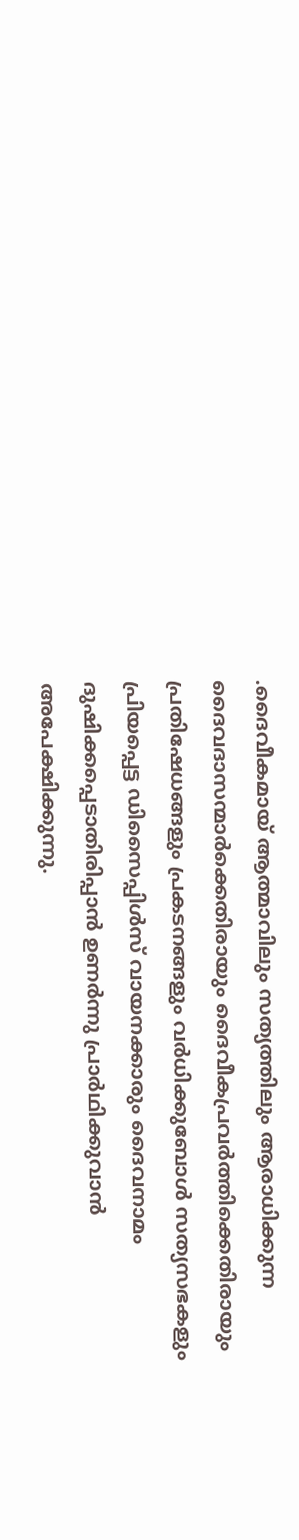.ദൈവീകമായ് ആത്മാവിലും സത്യത്തിലും ആരാധിക്കുന്ന ദൈവദാസന്മാര്‍ക്കെതിരായും ദൈവീകപ്രവര്‍ത്തിക്കെതിരായും പ്രതിഷേധങ്ങളും പ്രകടനങ്ങളും വര്‍ധിക്കുബോള്‍ സത്യസഭകളും പ്രിയപ്പെട്ട ഡിസൈപ്പിള്‍സ് വായനക്കാരും ദൈവനാമം ദുഷിക്കപ്പെടാതിരിപ്പാന്‍ ഉണര്‍ന്നു പ്രാര്‍ഥിക്കുവാന്‍
അപേക്ഷിക്കുന്നു.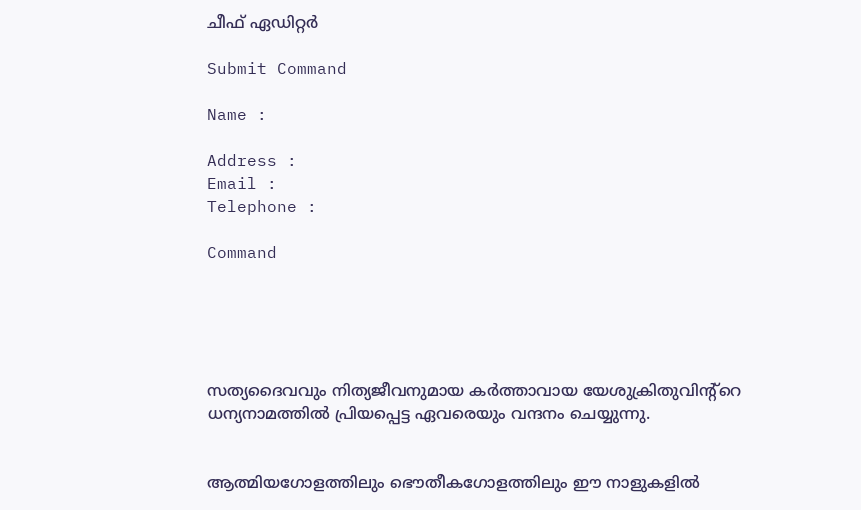ചീഫ് ഏഡിറ്റര്‍

Submit Command

Name :

Address :
Email :
Telephone :

Command





സത്യദൈവവും നിത്യജീവനുമായ കര്‍ത്താവായ യേശുക്രിതുവിന്‍റ്റെ ധന്യനാമത്തില്‍ പ്രിയപ്പെട്ട ഏവരെയും വന്ദനം ചെയ്യുന്നു.


ആത്മിയഗോളത്തിലും ഭൌതീകഗോളത്തിലും ഈ നാളുകളില്‍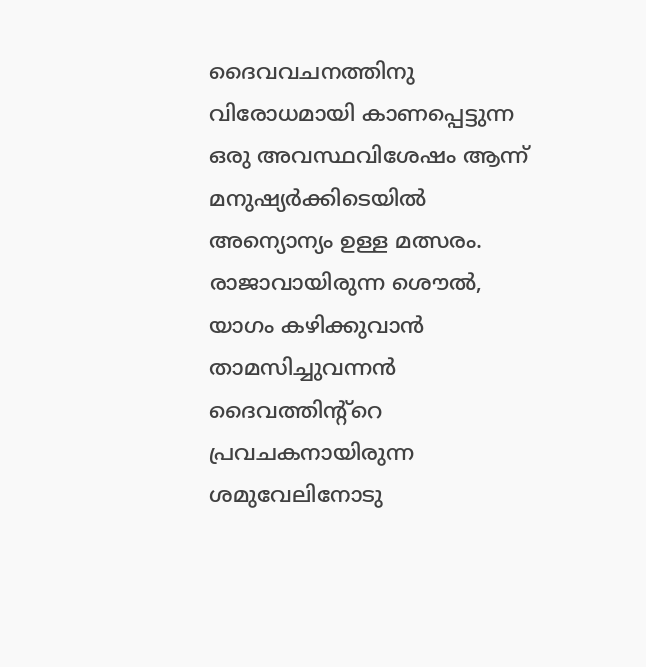ദൈവവചനത്തിനു വിരോധമായി കാണപ്പെട്ടുന്ന ഒരു അവസ്ഥവിശേഷം ആന്ന് മനുഷ്യര്‍ക്കിടെയില്‍ അന്യൊന്യം ഉള്ള മത്സരം.
രാജാവായിരുന്ന ശൌല്‍, യാഗം കഴിക്കുവാന്‍ താമസിച്ചുവന്നന്‍ ദൈവത്തിന്‍റ്റെ പ്രവചകനായിരുന്ന ശമുവേലിനോടു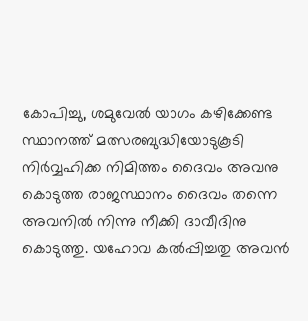കോപിച്ചു, ശമുവേല്‍ യാഗം കഴിക്കേണ്ട സ്ഥാനത്ത് മത്സരബുദ്ധിയോടുകൂടി നിര്‍വ്വഹിക്ക നിമിത്തം ദൈവം അവനു കൊടുത്ത രാജസ്ഥാനം ദൈവം തന്നെ അവനില്‍ നിന്നു നീക്കി ദാവീദിനു കൊടുത്തു. യഹോവ കല്‍പ്പിച്ചതു അവന്‍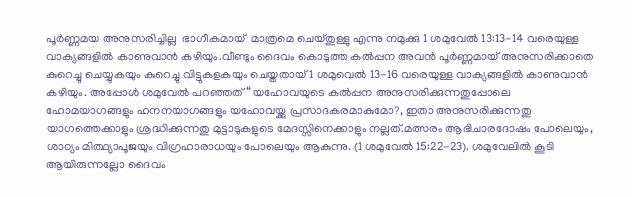പൂര്‍ണ്ണമയ അനുസരിച്ചില്ല  ഭാഗീകമായ്  മാത്രമെ ചെയ്തുള്ളു എന്നു നമുക്കു 1 ശമുവേല്‍ 13:13-14 വരെയുള്ള വാക്യങ്ങളില്‍ കാണുവാന്‍ കഴിയും.വീണ്ടും ദൈവം കൊടുത്ത കല്‍പ്പന അവന്‍ പൂര്‍ണ്ണമായ് അനുസരിക്കാതെ കുറെച്ചു ചെയ്യുകയും കുറെച്ചു വിട്ടുകളകയും ചെയ്തതായ് 1 ശമുവെല്‍ 13-16 വരെയുള്ള വാക്യങ്ങളില്‍ കാണുവാന്‍ കഴിയും. അപ്പോള്‍ ശമുവേല്‍ പറഞ്ഞത് “ യഹോവയുടെ കല്‍പ്പന അനുസരിക്കുന്നതുപ്പോലെ ഹോമയാഗങ്ങളും ഹനനയാഗങ്ങളും യഹോവയ്ക്കു പ്രസാദകരമാകുമോ?, ഇതാ അനുസരിക്കുന്നതു യാഗത്തെക്കാളും ശ്രദ്ധിക്കുന്നതു മുട്ടാടുകളുടെ മേദസ്സിനെക്കാളും നല്ലത്.മത്സരം ആഭിചാരദോഷം പോലെയും, ശാഠ്യം മിത്ഥ്യാപൂജയും വിഗ്രഹാരാധയും പോലെയും ആകുന്നു. (1 ശമുവേല്‍ 15:22-23). ശമുവേലില്‍ കൂടി ആയിരുന്നല്ലോ ദൈവം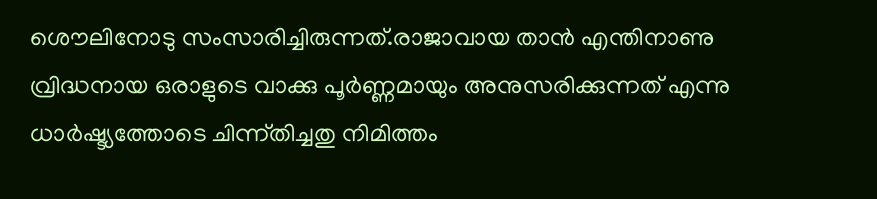ശൌലിനോടു സംസാരിച്ചിരുന്നത്.രാജാവായ താന്‍ എന്തിനാണു വ്രിദ്ധനായ ഒരാളുടെ വാക്കു പൂര്‍ണ്ണമായും അനുസരിക്കുന്നത് എന്നു ധാര്‍ഷ്ട്യത്തോടെ ചിന്ന്തിച്ചതു നിമിത്തം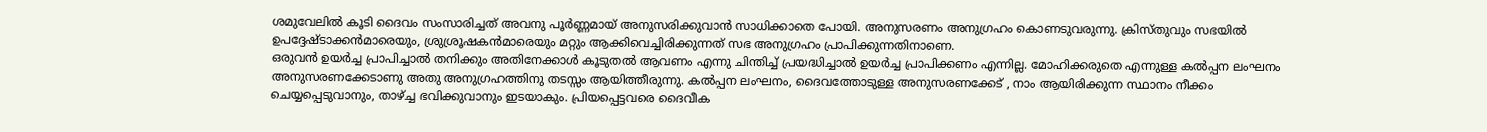ശമുവേലില്‍ കൂടി ദൈവം സംസാരിച്ചത് അവനു പൂര്‍ണ്ണമായ് അനുസരിക്കുവാന്‍ സാധിക്കാതെ പോയി. അനുസരണം അനുഗ്രഹം കൊണടുവരുന്നു. ക്രിസ്തുവും സഭയില്‍ ഉപദ്ദേഷ്ടാക്കന്‍മാരെയും, ശ്രുശ്രൂഷകന്‍മാരെയും മറ്റും ആക്കിവെച്ചിരിക്കുന്നത് സഭ അനുഗ്രഹം പ്രാപിക്കുന്നതിനാണെ.
ഒരുവന്‍ ഉയര്‍ച്ച പ്രാപിച്ചാല്‍ തനിക്കും അതിനേക്കാള്‍ കൂടുതല്‍ ആവണം എന്നു ചിന്തിച്ച് പ്രയദ്ധിച്ചാല്‍ ഉയര്‍ച്ച പ്രാപിക്കണം എന്നില്ല. മോഹിക്കരുതെ എന്നുള്ള കല്‍പ്പന ലംഘനം അനുസരണക്കേടാണു അതു അനുഗ്രഹത്തിനു തടസ്സം ആയിത്തീരുന്നു. കല്‍പ്പന ലംഘനം, ദൈവത്തോടുള്ള അനുസരണക്കേട് , നാം ആയിരിക്കുന്ന സ്ഥാനം നീക്കം ചെയ്യപ്പെടുവാനും, താഴ്ച്ച ഭവിക്കുവാനും ഇടയാകും. പ്രിയപ്പെട്ടവരെ ദൈവീക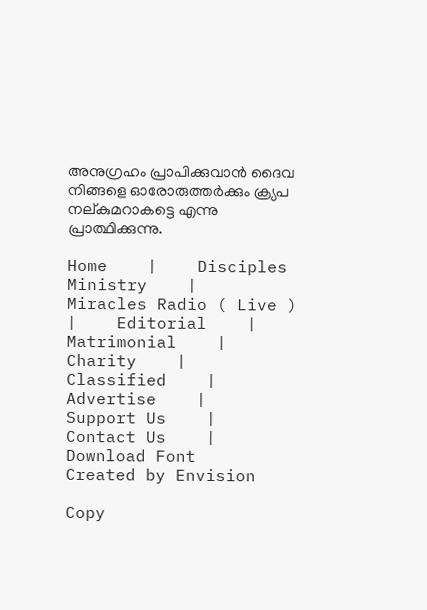അനുഗ്രഹം പ്രാപിക്കുവാന്‍ ദൈവ നിങ്ങളെ ഓരോരുത്തര്‍ക്കും ക്ര്യപ നല്കുമറാകട്ടെ എന്നു പ്രാത്ഥിക്കുന്നു.

Home    |    Disciples Ministry    |    Miracles Radio ( Live )    |    Editorial    |    Matrimonial    |    Charity    |    Classified    |    Advertise    |    Support Us    |    Contact Us    |    Download Font
Created by Envision

Copy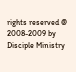rights reserved @ 2008-2009 by Disciple Ministry